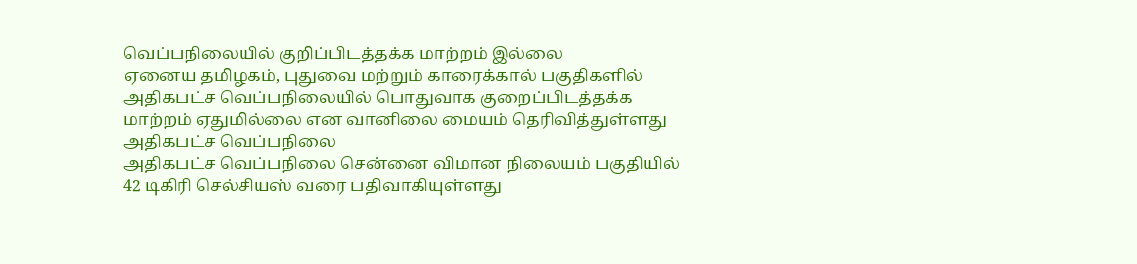வெப்பநிலையில் குறிப்பிடத்தக்க மாற்றம் இல்லை
ஏனைய தமிழகம், புதுவை மற்றும் காரைக்கால் பகுதிகளில் அதிகபட்ச வெப்பநிலையில் பொதுவாக குறைப்பிடத்தக்க மாற்றம் ஏதுமில்லை என வானிலை மையம் தெரிவித்துள்ளது
அதிகபட்ச வெப்பநிலை
அதிகபட்ச வெப்பநிலை சென்னை விமான நிலையம் பகுதியில் 42 டிகிரி செல்சியஸ் வரை பதிவாகியுள்ளது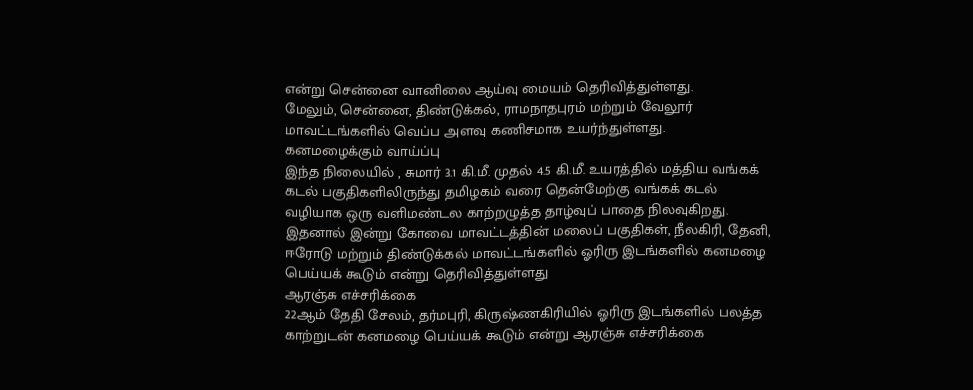என்று சென்னை வானிலை ஆய்வு மையம் தெரிவித்துள்ளது.
மேலும், சென்னை, திண்டுக்கல், ராமநாதபுரம் மற்றும் வேலூர் மாவட்டங்களில் வெப்ப அளவு கணிசமாக உயர்ந்துள்ளது.
கனமழைக்கும் வாய்ப்பு
இந்த நிலையில் , சுமார் 3.1 கி.மீ. முதல் 4.5 கி.மீ. உயரத்தில் மத்திய வங்கக் கடல் பகுதிகளிலிருந்து தமிழகம் வரை தென்மேற்கு வங்கக் கடல் வழியாக ஒரு வளிமண்டல காற்றழுத்த தாழ்வுப் பாதை நிலவுகிறது.
இதனால் இன்று கோவை மாவட்டத்தின் மலைப் பகுதிகள், நீலகிரி, தேனி, ஈரோடு மற்றும் திண்டுக்கல் மாவட்டங்களில் ஓரிரு இடங்களில் கனமழை பெய்யக் கூடும் என்று தெரிவித்துள்ளது
ஆரஞ்சு எச்சரிக்கை
22ஆம் தேதி சேலம், தர்மபுரி, கிருஷ்ணகிரியில் ஓரிரு இடங்களில் பலத்த காற்றுடன் கனமழை பெய்யக் கூடும் என்று ஆரஞ்சு எச்சரிக்கை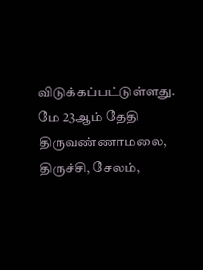விடுக்கப்பட்டுள்ளது.
மே 23ஆம் தேதி திருவண்ணாமலை, திருச்சி, சேலம்,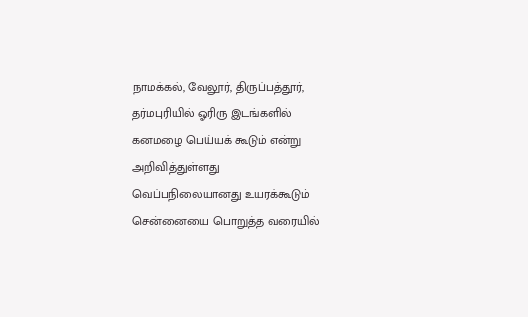நாமக்கல், வேலூர், திருப்பத்தூர், தர்மபுரியில் ஓரிரு இடங்களில் கனமழை பெய்யக் கூடும் என்று அறிவித்துள்ளது
வெப்பநிலையானது உயரக்கூடும்
சென்னையை பொறுத்த வரையில்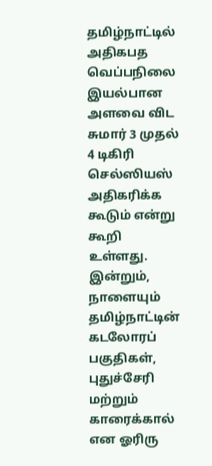தமிழ்நாட்டில் அதிகபத வெப்பநிலை இயல்பான அளவை விட சுமார் 3 முதல் 4 டிகிரி செல்ஸியஸ் அதிகரிக்க கூடும் என்று கூறி உள்ளது.
இன்றும், நாளையும் தமிழ்நாட்டின் கடலோரப் பகுதிகள், புதுச்சேரி மற்றும் காரைக்கால் என ஓரிரு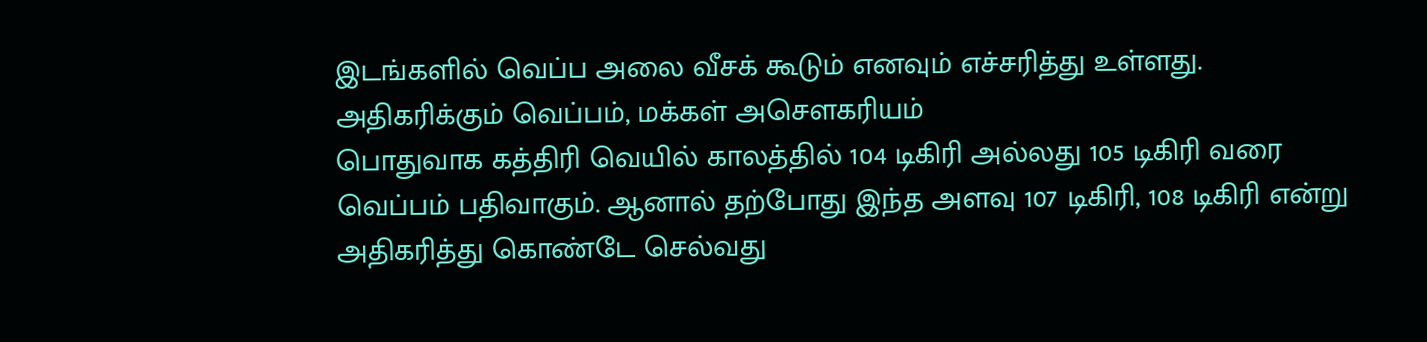இடங்களில் வெப்ப அலை வீசக் கூடும் எனவும் எச்சரித்து உள்ளது.
அதிகரிக்கும் வெப்பம், மக்கள் அசௌகரியம்
பொதுவாக கத்திரி வெயில் காலத்தில் 104 டிகிரி அல்லது 105 டிகிரி வரை வெப்பம் பதிவாகும். ஆனால் தற்போது இந்த அளவு 107 டிகிரி, 108 டிகிரி என்று அதிகரித்து கொண்டே செல்வது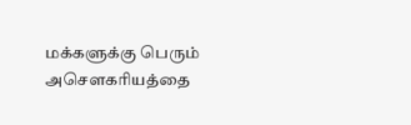மக்களுக்கு பெரும் அசௌகரியத்தை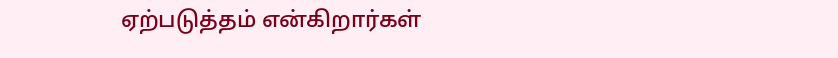ஏற்படுத்தம் என்கிறார்கள்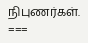நிபுணர்கள்.
===